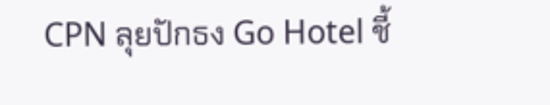CPN ลุยปักธง Go Hotel ชี้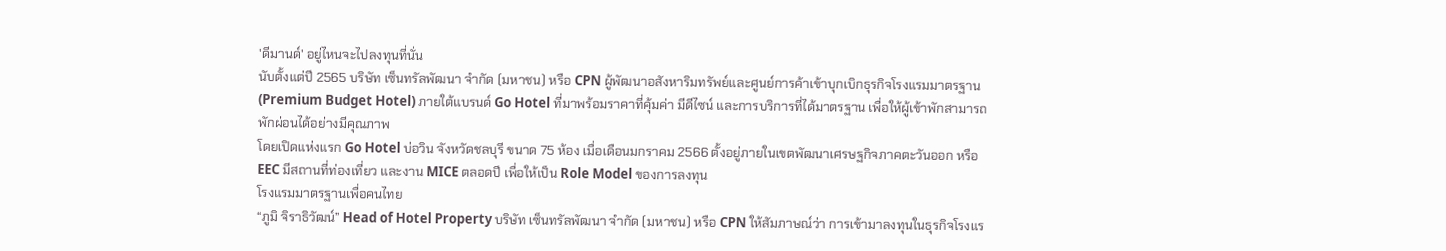'ดีมานด์' อยู่ไหนจะไปลงทุนที่นั่น
นับตั้งแต่ปี 2565 บริษัท เซ็นทรัลพัฒนา จำกัด (มหาชน) หรือ CPN ผู้พัฒนาอสังหาริมทรัพย์และศูนย์การค้าเข้าบุกเบิกธุรกิจโรงแรมมาตรฐาน (Premium Budget Hotel) ภายใต้แบรนด์ Go Hotel ที่มาพร้อมราคาที่คุ้มค่า มีดีไซน์ และการบริการที่ได้มาตรฐาน เพื่อให้ผู้เข้าพักสามารถพักผ่อนได้อย่างมีคุณภาพ
โดยเปิดแห่งแรก Go Hotel บ่อวิน จังหวัดชลบุรี ขนาด 75 ห้อง เมื่อเดือนมกราคม 2566 ตั้งอยู่ภายในเขตพัฒนาเศรษฐกิจภาคตะวันออก หรือ EEC มีสถานที่ท่องเที่ยว และงาน MICE ตลอดปี เพื่อให้เป็น Role Model ของการลงทุน
โรงแรมมาตรฐานเพื่อคนไทย
“ภูมิ จิราธิวัฒน์” Head of Hotel Property บริษัท เซ็นทรัลพัฒนา จำกัด (มหาชน) หรือ CPN ให้สัมภาษณ์ว่า การเข้ามาลงทุนในธุรกิจโรงแร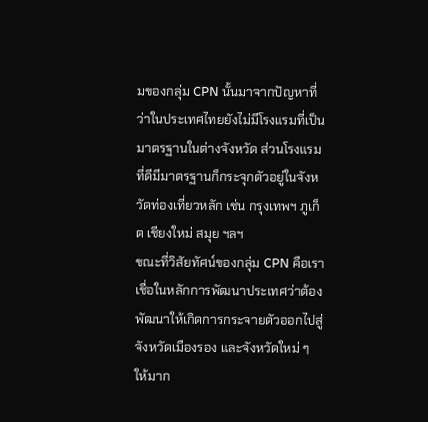มของกลุ่ม CPN นั้นมาจากปัญหาที่ว่าในประเทศไทยยังไม่มีโรงแรมที่เป็นมาตรฐานในต่างจังหวัด ส่วนโรงแรมที่ดีมีมาตรฐานก็กระจุกตัวอยู่ในจังหวัดท่องเที่ยวหลัก เช่น กรุงเทพฯ ภูเก็ต เชียงใหม่ สมุย ฯลฯ
ขณะที่วิสัยทัศน์ของกลุ่ม CPN คือเราเชื่อในหลักการพัฒนาประเทศว่าต้องพัฒนาให้เกิดการกระจายตัวออกไปสู่จังหวัดเมืองรอง และจังหวัดใหม่ ๆ ให้มาก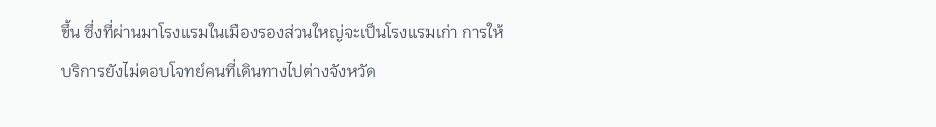ขึ้น ซึ่งที่ผ่านมาโรงแรมในเมืองรองส่วนใหญ่จะเป็นโรงแรมเก่า การให้บริการยังไม่ตอบโจทย์คนที่เดินทางไปต่างจังหวัด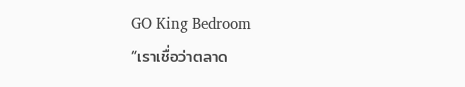GO King Bedroom
“เราเชื่อว่าตลาด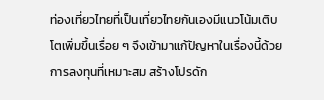ท่องเที่ยวไทยที่เป็นเที่ยวไทยกันเองมีแนวโน้มเติบโตเพิ่มขึ้นเรื่อย ๆ จึงเข้ามาแก้ปัญหาในเรื่องนี้ด้วยการลงทุนที่เหมาะสม สร้างโปรดัก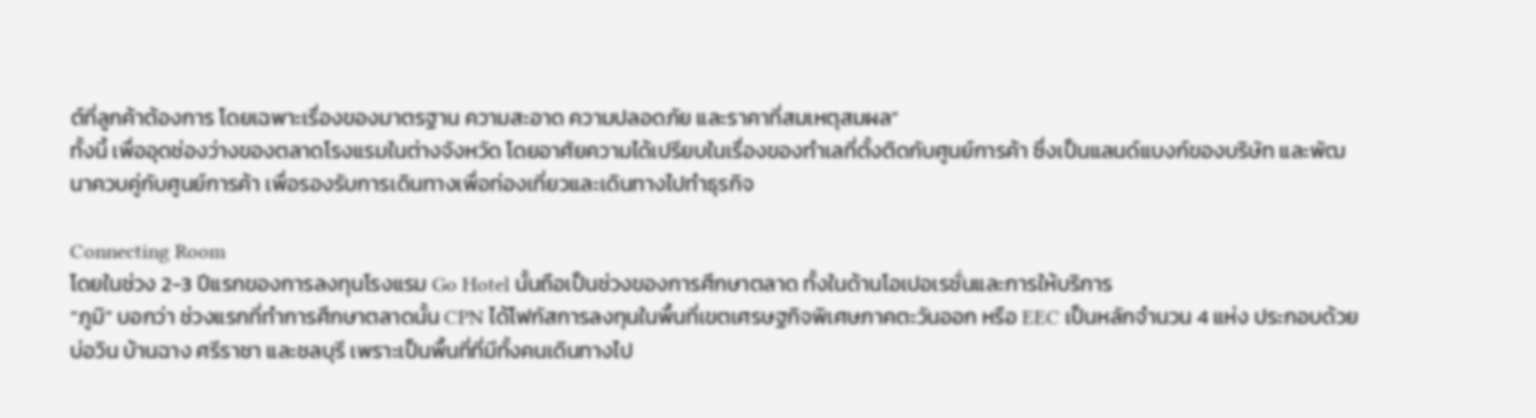ต์ที่ลูกค้าต้องการ โดยเฉพาะเรื่องของมาตรฐาน ความสะอาด ความปลอดภัย และราคาที่สมเหตุสมผล”
ทั้งนี้ เพื่ออุดช่องว่างของตลาดโรงแรมในต่างจังหวัด โดยอาศัยความได้เปรียบในเรื่องของทำเลที่ตั้งติดกับศูนย์การค้า ซึ่งเป็นแลนด์แบงก์ของบริษัท และพัฒนาควบคู่กับศูนย์การค้า เพื่อรองรับการเดินทางเพื่อท่องเที่ยวและเดินทางไปทำธุรกิจ

Connecting Room
โดยในช่วง 2-3 ปีแรกของการลงทุนโรงแรม Go Hotel นั้นถือเป็นช่วงของการศึกษาตลาด ทั้งในด้านโอเปอเรชั่นและการให้บริการ
“ภูมิ” บอกว่า ช่วงแรกที่ทำการศึกษาตลาดนั้น CPN ได้โฟกัสการลงทุนในพื้นที่เขตเศรษฐกิจพิเศษภาคตะวันออก หรือ EEC เป็นหลักจำนวน 4 แห่ง ประกอบด้วย บ่อวิน บ้านฉาง ศรีราชา และชลบุรี เพราะเป็นพื้นที่ที่มีทั้งคนเดินทางไป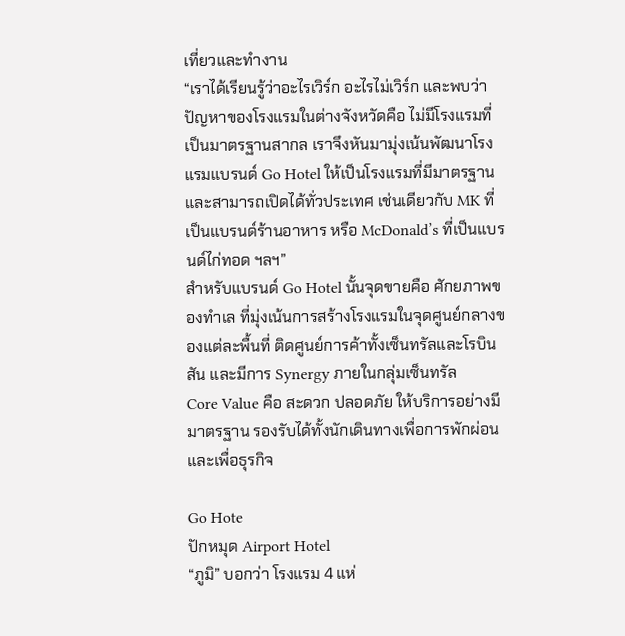เที่ยวและทำงาน
“เราได้เรียนรู้ว่าอะไรเวิร์ก อะไรไม่เวิร์ก และพบว่าปัญหาของโรงแรมในต่างจังหวัดคือ ไม่มีโรงแรมที่เป็นมาตรฐานสากล เราจึงหันมามุ่งเน้นพัฒนาโรงแรมแบรนด์ Go Hotel ให้เป็นโรงแรมที่มีมาตรฐานและสามารถเปิดได้ทั่วประเทศ เช่นเดียวกับ MK ที่เป็นแบรนด์ร้านอาหาร หรือ McDonald’s ที่เป็นแบรนด์ไก่ทอด ฯลฯ”
สำหรับแบรนด์ Go Hotel นั้นจุดขายคือ ศักยภาพของทำเล ที่มุ่งเน้นการสร้างโรงแรมในจุดศูนย์กลางของแต่ละพื้นที่ ติดศูนย์การค้าทั้งเซ็นทรัลและโรบินสัน และมีการ Synergy ภายในกลุ่มเซ็นทรัล
Core Value คือ สะดวก ปลอดภัย ให้บริการอย่างมีมาตรฐาน รองรับได้ทั้งนักเดินทางเพื่อการพักผ่อนและเพื่อธุรกิจ

Go Hote
ปักหมุด Airport Hotel
“ภูมิ” บอกว่า โรงแรม 4 แห่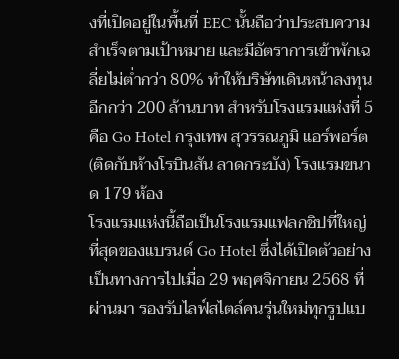งที่เปิดอยู่ในพื้นที่ EEC นั้นถือว่าประสบความสำเร็จตามเป้าหมาย และมีอัตราการเข้าพักเฉลี่ยไม่ต่ำกว่า 80% ทำให้บริษัทเดินหน้าลงทุนอีกกว่า 200 ล้านบาท สำหรับโรงแรมแห่งที่ 5 คือ Go Hotel กรุงเทพ สุวรรณภูมิ แอร์พอร์ต (ติดกับห้างโรบินสัน ลาดกระบัง) โรงแรมขนาด 179 ห้อง
โรงแรมแห่งนี้ถือเป็นโรงแรมแฟลกชิปที่ใหญ่ที่สุดของแบรนด์ Go Hotel ซึ่งได้เปิดตัวอย่างเป็นทางการไปเมื่อ 29 พฤศจิกายน 2568 ที่ผ่านมา รองรับไลฟ์สไตล์คนรุ่นใหม่ทุกรูปแบ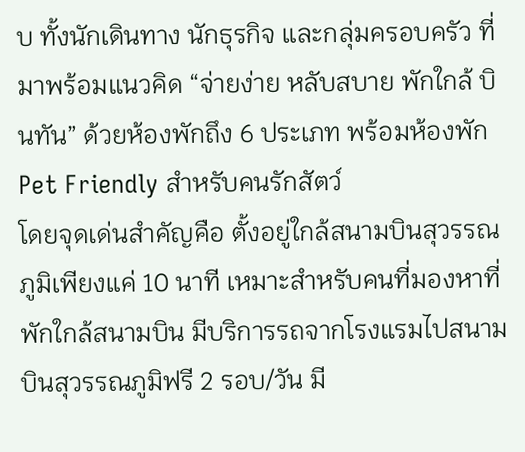บ ทั้งนักเดินทาง นักธุรกิจ และกลุ่มครอบครัว ที่มาพร้อมแนวคิด “จ่ายง่าย หลับสบาย พักใกล้ บินทัน” ด้วยห้องพักถึง 6 ประเภท พร้อมห้องพัก Pet Friendly สำหรับคนรักสัตว์
โดยจุดเด่นสำคัญคือ ตั้งอยู่ใกล้สนามบินสุวรรณภูมิเพียงแค่ 10 นาที เหมาะสำหรับคนที่มองหาที่พักใกล้สนามบิน มีบริการรถจากโรงแรมไปสนามบินสุวรรณภูมิฟรี 2 รอบ/วัน มี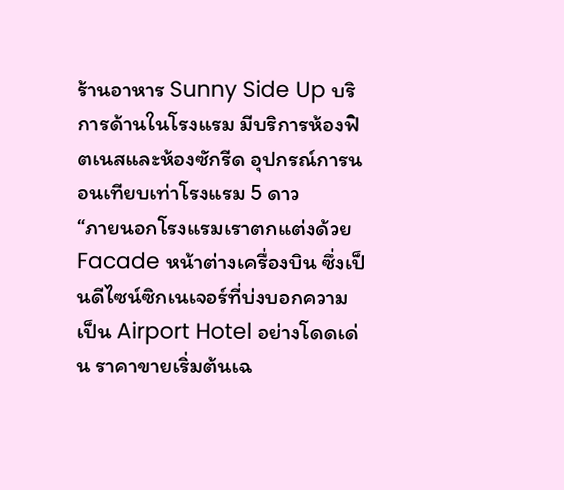ร้านอาหาร Sunny Side Up บริการด้านในโรงแรม มีบริการห้องฟิตเนสและห้องซักรีด อุปกรณ์การนอนเทียบเท่าโรงแรม 5 ดาว
“ภายนอกโรงแรมเราตกแต่งด้วย Facade หน้าต่างเครื่องบิน ซึ่งเป็นดีไซน์ซิกเนเจอร์ที่บ่งบอกความเป็น Airport Hotel อย่างโดดเด่น ราคาขายเริ่มต้นเฉ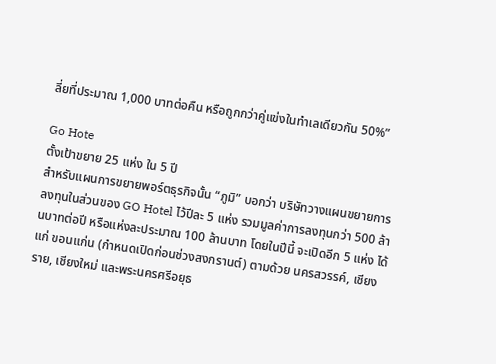ลี่ยที่ประมาณ 1,000 บาทต่อคืน หรือถูกกว่าคู่แข่งในทำเลเดียวกัน 50%”

Go Hote
ตั้งเป้าขยาย 25 แห่ง ใน 5 ปี
สำหรับแผนการขยายพอร์ตธุรกิจนั้น “ภูมิ” บอกว่า บริษัทวางแผนขยายการลงทุนในส่วนของ GO Hotel ไว้ปีละ 5 แห่ง รวมมูลค่าการลงทุนกว่า 500 ล้านบาทต่อปี หรือแห่งละประมาณ 100 ล้านบาท โดยในปีนี้ จะเปิดอีก 5 แห่ง ได้แก่ ขอนแก่น (กำหนดเปิดก่อนช่วงสงกรานต์) ตามด้วย นครสวรรค์, เชียงราย, เชียงใหม่ และพระนครศรีอยุธ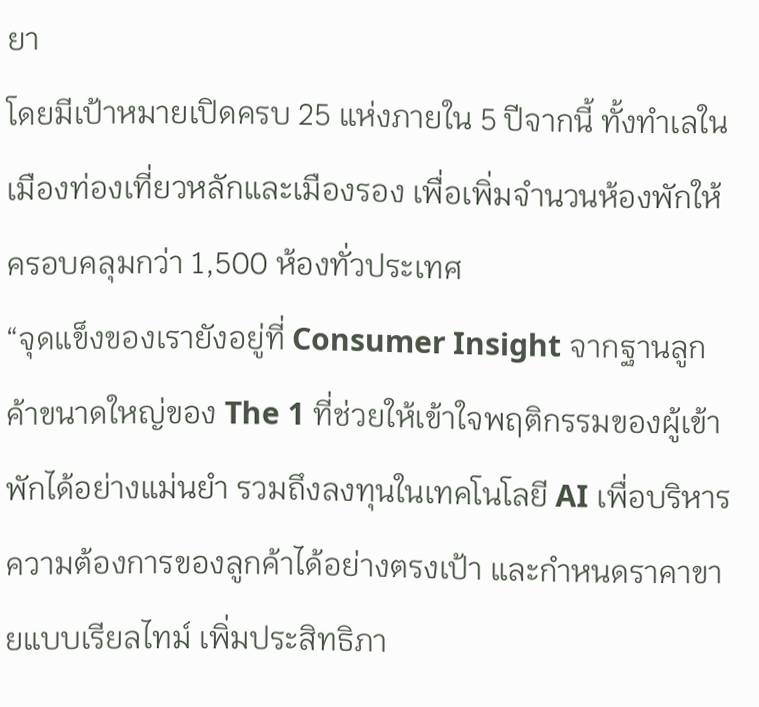ยา
โดยมีเป้าหมายเปิดครบ 25 แห่งภายใน 5 ปีจากนี้ ทั้งทำเลในเมืองท่องเที่ยวหลักและเมืองรอง เพื่อเพิ่มจำนวนห้องพักให้ครอบคลุมกว่า 1,500 ห้องทั่วประเทศ
“จุดแข็งของเรายังอยู่ที่ Consumer Insight จากฐานลูกค้าขนาดใหญ่ของ The 1 ที่ช่วยให้เข้าใจพฤติกรรมของผู้เข้าพักได้อย่างแม่นยำ รวมถึงลงทุนในเทคโนโลยี AI เพื่อบริหารความต้องการของลูกค้าได้อย่างตรงเป้า และกำหนดราคาขายแบบเรียลไทม์ เพิ่มประสิทธิภา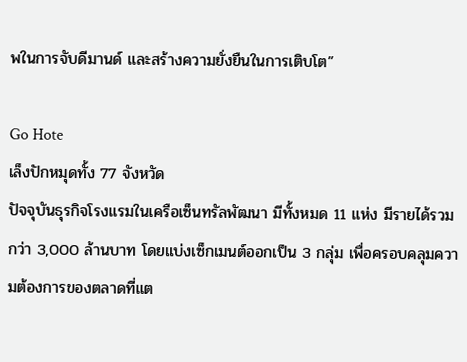พในการจับดีมานด์ และสร้างความยั่งยืนในการเติบโต”

Go Hote
เล็งปักหมุดทั้ง 77 จังหวัด
ปัจจุบันธุรกิจโรงแรมในเครือเซ็นทรัลพัฒนา มีทั้งหมด 11 แห่ง มีรายได้รวมกว่า 3,000 ล้านบาท โดยแบ่งเซ็กเมนต์ออกเป็น 3 กลุ่ม เพื่อครอบคลุมความต้องการของตลาดที่แต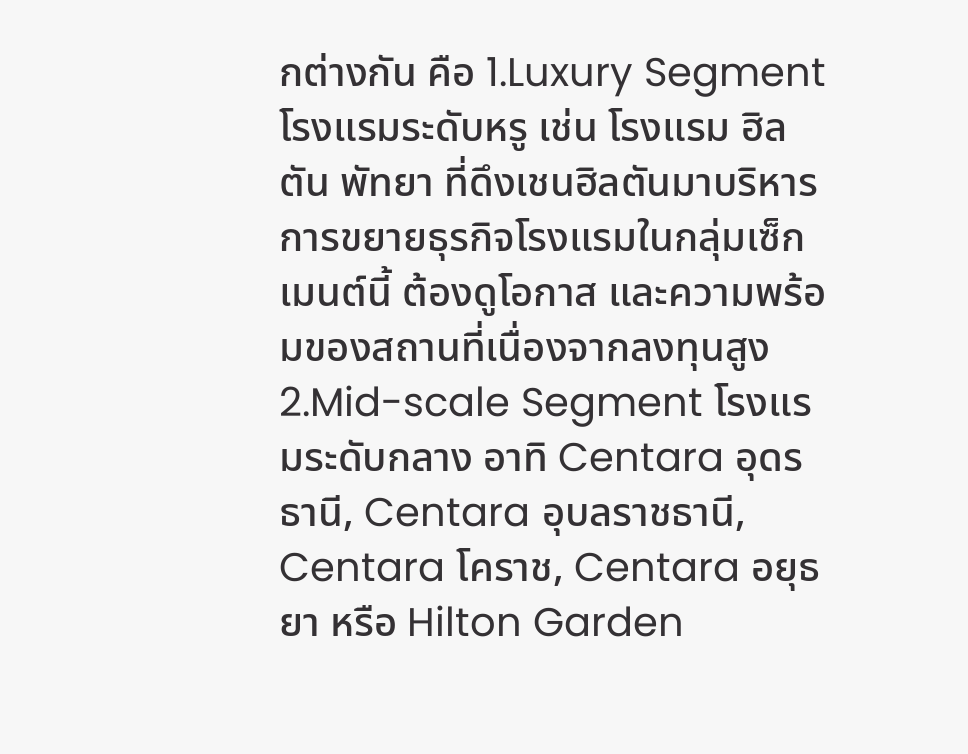กต่างกัน คือ 1.Luxury Segment โรงแรมระดับหรู เช่น โรงแรม ฮิลตัน พัทยา ที่ดึงเชนฮิลตันมาบริหาร การขยายธุรกิจโรงแรมในกลุ่มเซ็กเมนต์นี้ ต้องดูโอกาส และความพร้อมของสถานที่เนื่องจากลงทุนสูง
2.Mid-scale Segment โรงแรมระดับกลาง อาทิ Centara อุดรธานี, Centara อุบลราชธานี, Centara โคราช, Centara อยุธยา หรือ Hilton Garden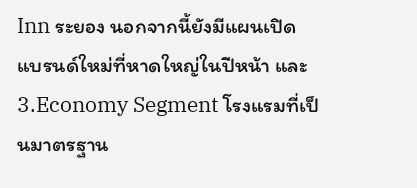Inn ระยอง นอกจากนี้ยังมีแผนเปิดแบรนด์ใหม่ที่หาดใหญ่ในปีหน้า และ 3.Economy Segment โรงแรมที่เป็นมาตรฐาน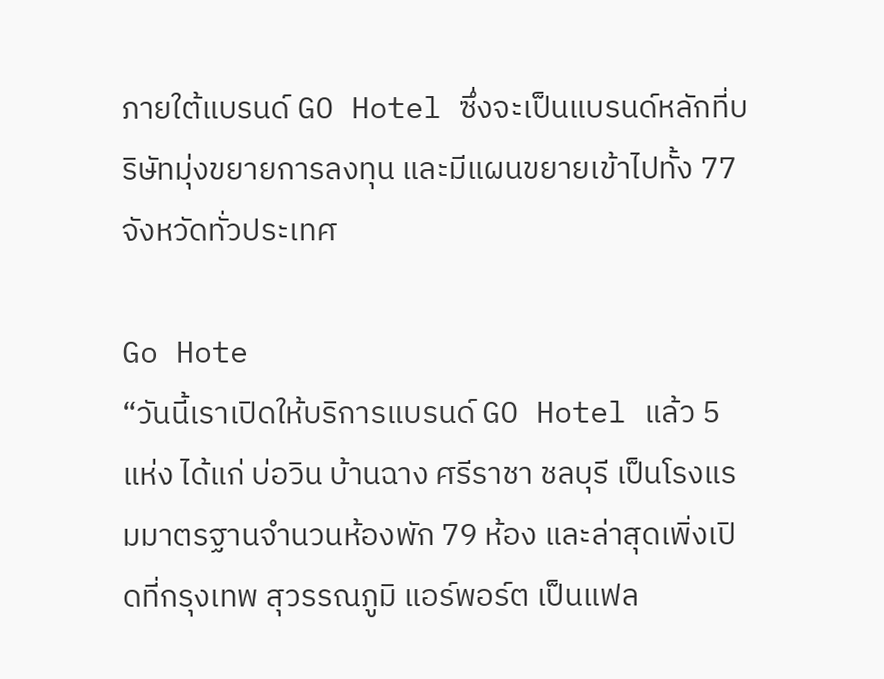ภายใต้แบรนด์ GO Hotel ซึ่งจะเป็นแบรนด์หลักที่บริษัทมุ่งขยายการลงทุน และมีแผนขยายเข้าไปทั้ง 77 จังหวัดทั่วประเทศ

Go Hote
“วันนี้เราเปิดให้บริการแบรนด์ GO Hotel แล้ว 5 แห่ง ได้แก่ บ่อวิน บ้านฉาง ศรีราชา ชลบุรี เป็นโรงแรมมาตรฐานจำนวนห้องพัก 79 ห้อง และล่าสุดเพิ่งเปิดที่กรุงเทพ สุวรรณภูมิ แอร์พอร์ต เป็นแฟล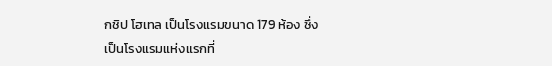กชิป โฮเทล เป็นโรงแรมขนาด 179 ห้อง ซึ่งเป็นโรงแรมแห่งแรกที่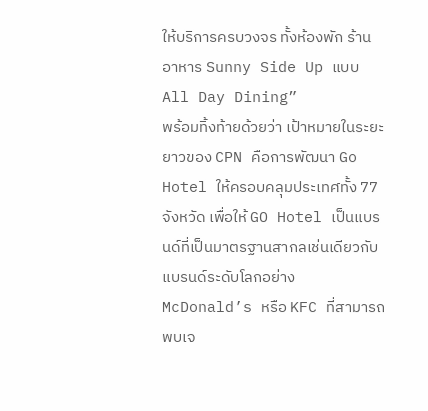ให้บริการครบวงจร ทั้งห้องพัก ร้านอาหาร Sunny Side Up แบบ All Day Dining”
พร้อมทิ้งท้ายด้วยว่า เป้าหมายในระยะยาวของ CPN คือการพัฒนา Go Hotel ให้ครอบคลุมประเทศทั้ง 77 จังหวัด เพื่อให้ GO Hotel เป็นแบรนด์ที่เป็นมาตรฐานสากลเช่นเดียวกับแบรนด์ระดับโลกอย่าง McDonald’s หรือ KFC ที่สามารถพบเจ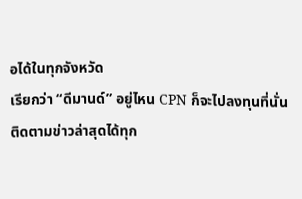อได้ในทุกจังหวัด
เรียกว่า “ดีมานด์” อยู่ไหน CPN ก็จะไปลงทุนที่นั่น
ติดตามข่าวล่าสุดได้ทุก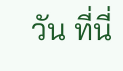วัน ที่นี่